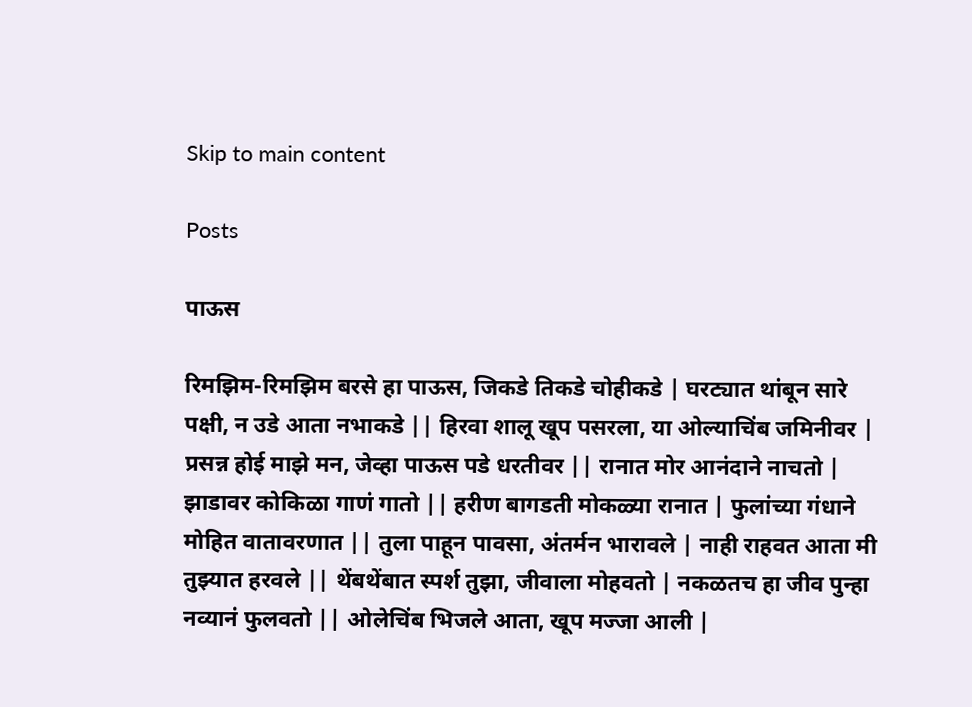Skip to main content

Posts

पाऊस

रिमझिम-रिमझिम बरसे हा पाऊस, जिकडे तिकडे चोहीकडे | घरट्यात थांबून सारे पक्षी, न उडे आता नभाकडे || हिरवा शालू खूप पसरला, या ओल्याचिंब जमिनीवर | प्रसन्न होई माझे मन, जेव्हा पाऊस पडे धरतीवर || रानात मोर आनंदाने नाचतो | झाडावर कोकिळा गाणं गातो || हरीण बागडती मोकळ्या रानात | फुलांच्या गंधाने मोहित वातावरणात || तुला पाहून पावसा, अंतर्मन भारावले | नाही राहवत आता मी तुझ्यात हरवले || थेंबथेंबात स्पर्श तुझा, जीवाला मोहवतो | नकळतच हा जीव पुन्हा नव्यानं फुलवतो || ओलेचिंब भिजले आता, खूप मज्जा आली |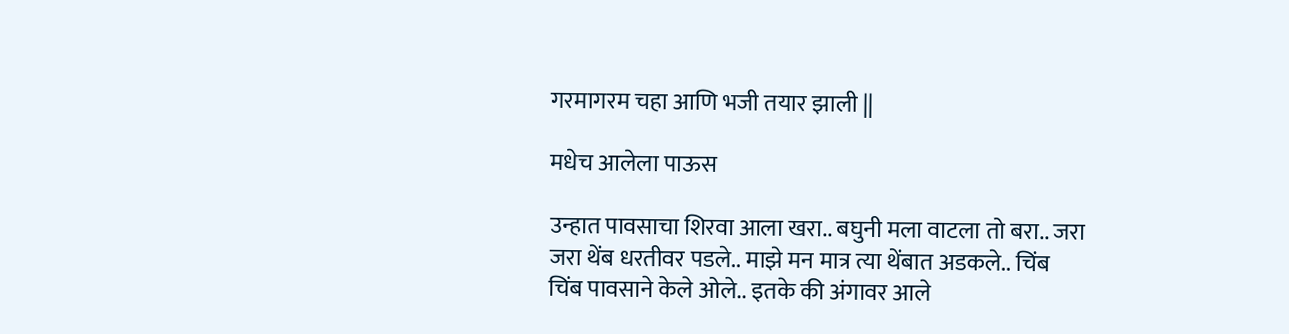गरमागरम चहा आणि भजी तयार झाली ||

मधेच आलेला पाऊस

उन्हात पावसाचा शिरवा आला खरा.. बघुनी मला वाटला तो बरा.. जरा जरा थेंब धरतीवर पडले.. माझे मन मात्र त्या थेंबात अडकले.. चिंब चिंब पावसाने केले ओले.. इतके की अंगावर आले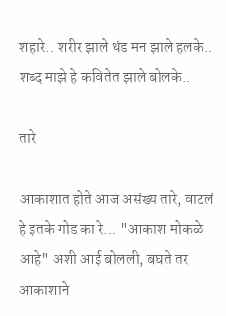शहारे.. शरीर झाले थंड मन झाले हलके.. शब्द माझे हे कवितेत झाले बोलके..

तारे

आकाशात होते आज असंख्य तारे, वाटलं हे इतके गोड का रे... "आकाश मोकळे आहे" अशी आई बोलली, बघते तर आकाशाने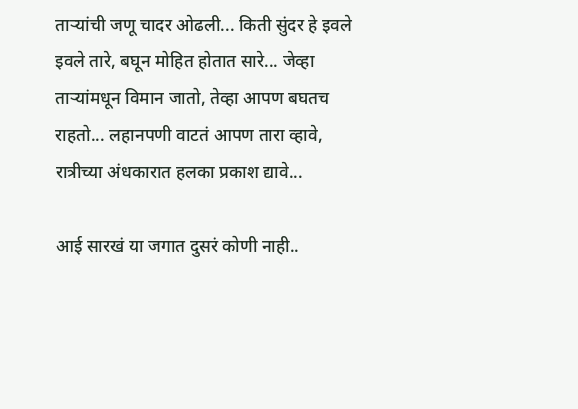ताऱ्यांची जणू चादर ओढली... किती सुंदर हे इवले इवले तारे, बघून मोहित होतात सारे... जेव्हा ताऱ्यांमधून विमान जातो, तेव्हा आपण बघतच राहतो... लहानपणी वाटतं आपण तारा व्हावे, रात्रीच्या अंधकारात हलका प्रकाश द्यावे...

आई सारखं या जगात दुसरं कोणी नाही..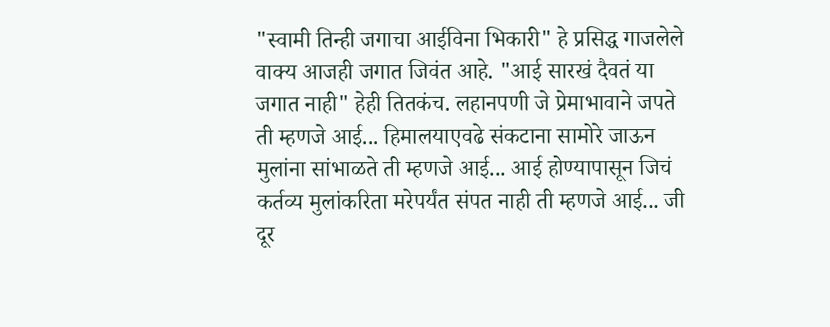"स्वामी तिन्ही जगाचा आईविना भिकारी" हे प्रसिद्ध गाजलेले वाक्य आजही जगात जिवंत आहे. "आई सारखं दैवतं या जगात नाही" हेही तितकंच. लहानपणी जे प्रेमाभावाने जपते ती म्हणजे आई... हिमालयाएवढे संकटाना सामोरे जाऊन मुलांना सांभाळते ती म्हणजे आई... आई होण्यापासून जिचं कर्तव्य मुलांकरिता मरेपर्यंत संपत नाही ती म्हणजे आई... जी दूर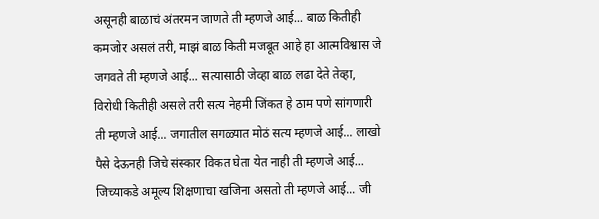असूनही बाळाचं अंतरमन जाणते ती म्हणजे आई... बाळ कितीही कमजोर असलं तरी, माझं बाळ किती मजबूत आहे हा आत्मविश्वास जे जगवते ती म्हणजे आई... सत्यासाठी जेव्हा बाळ लढा देते तेव्हा, विरोधी कितीही असले तरी सत्य नेहमी जिंकत हे ठाम पणे सांगणारी ती म्हणजे आई... जगातील सगळ्यात मोठं सत्य म्हणजे आई... लाखो पैसे देऊनही जिचे संस्कार विकत घेता येत नाही ती म्हणजे आई... जिच्याकडे अमूल्य शिक्षणाचा खजिना असतो ती म्हणजे आई... जी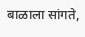बाळाला सांगते,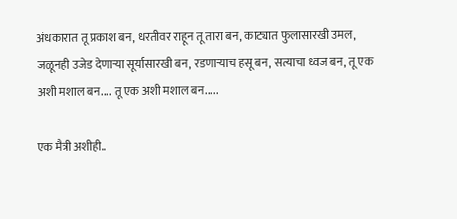अंधकारात तू प्रकाश बन, धरतीवर राहून तू तारा बन, काट्यात फुलासारखी उमल, जळूनही उजेड देणाऱ्या सूर्यासारखी बन, रडणाऱ्याच हसू बन, सत्याचा ध्वज बन, तू एक अशी मशाल बन.... तू एक अशी मशाल बन.....

एक मैत्री अशीही..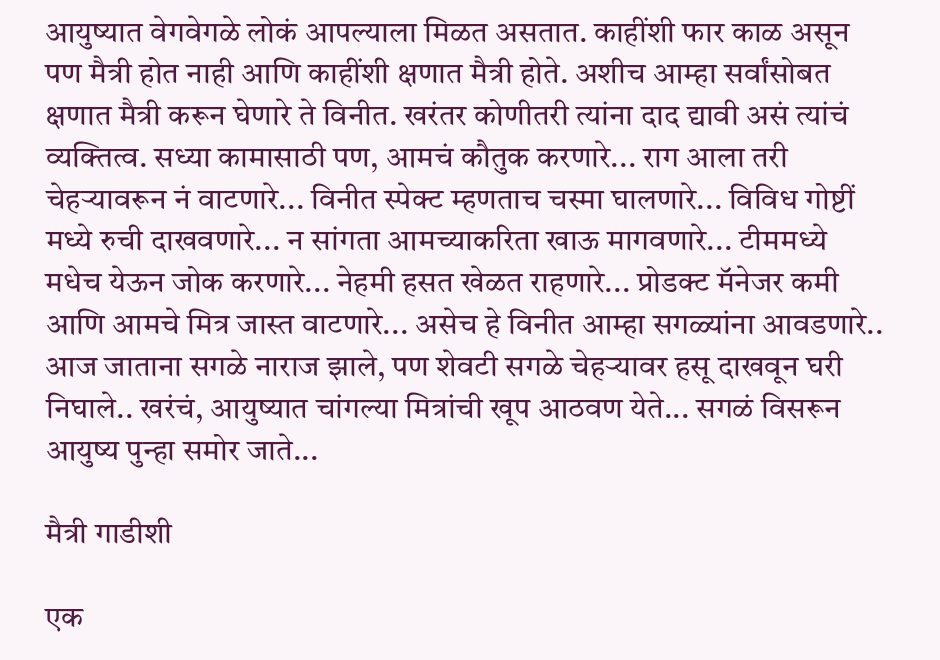आयुष्यात वेगवेगळे लोकं आपल्याला मिळत असतात. काहींशी फार काळ असून पण मैत्री होत नाही आणि काहींशी क्षणात मैत्री होते. अशीच आम्हा सर्वांसोबत क्षणात मैत्री करून घेणारे ते विनीत. खरंतर कोणीतरी त्यांना दाद द्यावी असं त्यांचं व्यक्तित्व. सध्या कामासाठी पण, आमचं कौतुक करणारे... राग आला तरी चेहऱ्यावरून नं वाटणारे... विनीत स्पेक्ट म्हणताच चस्मा घालणारे... विविध गोष्टीं मध्ये रुची दाखवणारे... न सांगता आमच्याकरिता खाऊ मागवणारे... टीममध्ये मधेच येऊन जोक करणारे... नेहमी हसत खेळत राहणारे... प्रोडक्ट मॅनेजर कमी आणि आमचे मित्र जास्त वाटणारे... असेच हे विनीत आम्हा सगळ्यांना आवडणारे.. आज जाताना सगळे नाराज झाले, पण शेवटी सगळे चेहऱ्यावर हसू दाखवून घरी निघाले.. खरंचं, आयुष्यात चांगल्या मित्रांची खूप आठवण येते... सगळं विसरून आयुष्य पुन्हा समोर जाते...

मैत्री गाडीशी

एक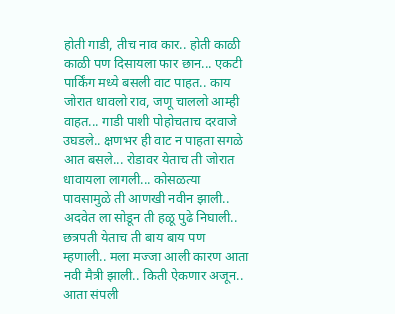होती गाडी, तीच नाव कार.. होती काळी काळी पण दिसायला फार छान... एकटी पार्किंग मध्ये बसली वाट पाहत.. काय जोरात धावलो राव, जणू चाललो आम्ही वाहत... गाडी पाशी पोहोचताच दरवाजे उघडले.. क्षणभर ही वाट न पाहता सगळे आत बसले... रोडावर येताच ती जोरात धावायला लागली... कोसळत्या पावसामुळे ती आणखी नवीन झाली.. अदवेत ला सोडून ती हळू पुढे निघाली.. छत्रपती येताच ती बाय बाय पण म्हणाली.. मला मज्जा आली कारण आता नवी मैत्री झाली.. किती ऐकणार अजून.. आता संपली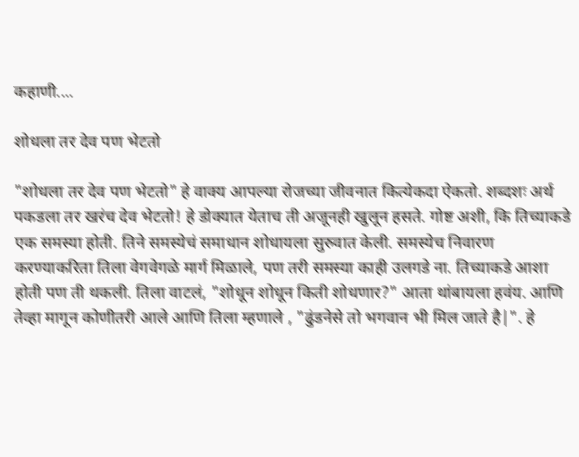कहाणी....

शोधला तर देव पण भेटतो

"शोधला तर देव पण भेटतो" हे वाक्य आपल्या रोजच्या जीवनात कित्येकदा ऐकतो. शब्दशः अर्थ पकडला तर खरंच देव भेटतो! हे डोक्यात येताच ती अजूनही खुलून हसते. गोष्ट अशी, कि तिच्याकडे एक समस्या होती. तिने समस्येचं समाधान शोधायला सुरुवात केली. समस्येच निवारण करण्याकरिता तिला वेगवेगळे मार्ग मिळाले, पण तरी समस्या काही उलगडे ना. तिच्याकडे आशा होती पण ती थकली. तिला वाटलं, "शोधून शोधून किती शोधणार?" आता थांबायला हवंय. आणि तेव्हा मागून कोणीतरी आले आणि तिला म्हणाले , "ढुंडनेसे तो भगवान भी मिल जाते है|". हे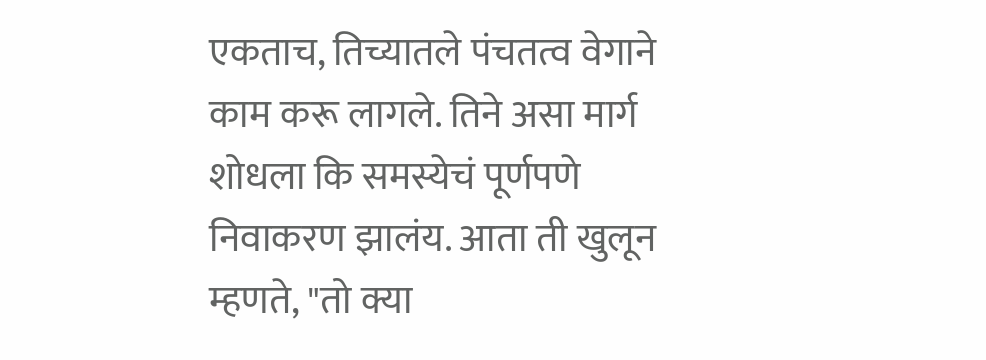एकताच, तिच्यातले पंचतत्व वेगाने काम करू लागले. तिने असा मार्ग शोधला कि समस्येचं पूर्णपणे निवाकरण झालंय. आता ती खुलून म्हणते, "तो क्या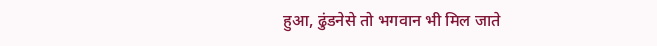हुआ, ढुंडनेसे तो भगवान भी मिल जाते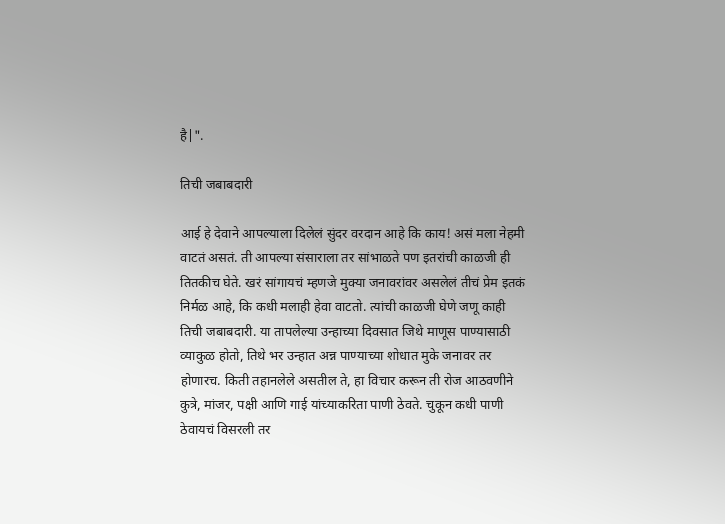है|".

तिची जबाबदारी

आई हे देवाने आपल्याला दिलेलं सुंदर वरदान आहे कि काय! असं मला नेहमी वाटतं असतं. ती आपल्या संसाराला तर सांभाळते पण इतरांची काळजी ही तितकीच घेते. खरं सांगायचं म्हणजे मुक्या जनावरांवर असलेलं तीचं प्रेम इतकं निर्मळ आहे, कि कधी मलाही हेवा वाटतो. त्यांची काळजी घेणे जणू काही तिची जबाबदारी. या तापलेल्या उन्हाच्या दिवसात जिथे माणूस पाण्यासाठी व्याकुळ होतो, तिथे भर उन्हात अन्न पाण्याच्या शोधात मुके जनावर तर होणारच. किती तहानलेले असतील ते, हा विचार करून ती रोज आठवणीने कुत्रे, मांजर, पक्षी आणि गाई यांच्याकरिता पाणी ठेवते. चुकून कधी पाणी ठेवायचं विसरली तर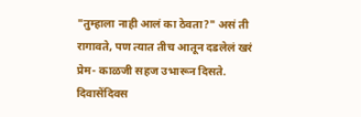"तुम्हाला नाही आलं का ठेवता?" असं ती रागावते, पण त्यात तीच आतून दडलेलं खरं प्रेम- काळजी सहज उभारून दिसते. दिवासेंदिवस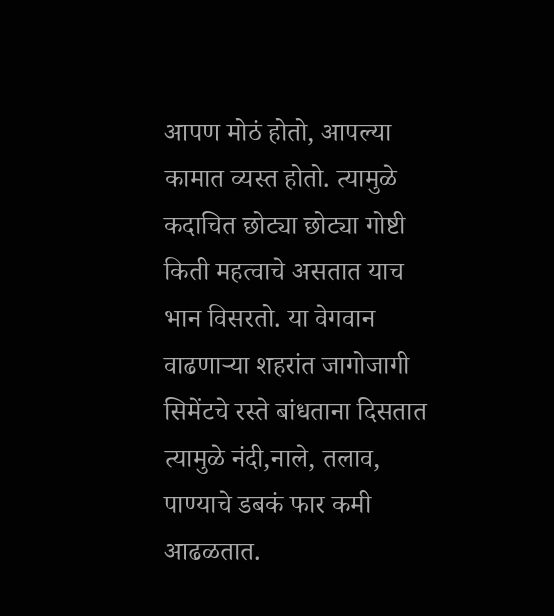आपण मोठं होतो, आपल्या कामात व्यस्त होतो. त्यामुळे कदाचित छोट्या छोट्या गोष्टी किती महत्वाचे असतात याच भान विसरतो. या वेगवान वाढणाऱ्या शहरांत जागोजागी सिमेंटचे रस्ते बांधताना दिसतात त्यामुळे नंदी,नाले, तलाव, पाण्याचे डबकं फार कमी आढळतात.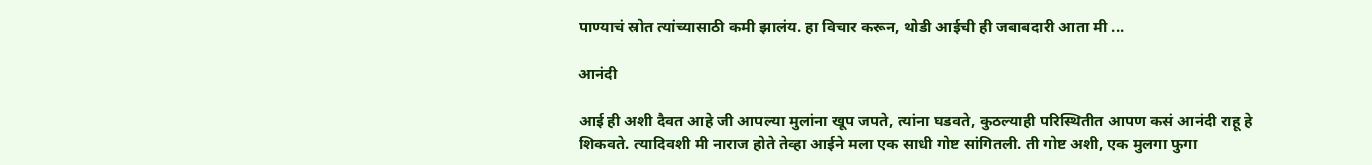पाण्याचं स्रोत त्यांच्यासाठी कमी झालंय. हा विचार करून, थोडी आईची ही जबाबदारी आता मी ...

आनंदी

आई ही अशी दैवत आहे जी आपल्या मुलांना खूप जपते, त्यांना घडवते, कुठल्याही परिस्थितीत आपण कसं आनंदी राहू हे शिकवते. त्यादिवशी मी नाराज होते तेव्हा आईने मला एक साधी गोष्ट सांगितली. ती गोष्ट अशी, एक मुलगा फुगा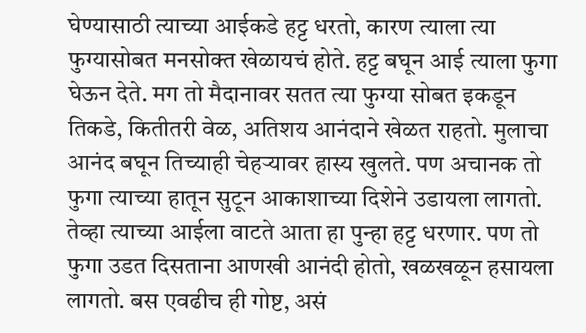घेण्यासाठी त्याच्या आईकडे हट्ट धरतो, कारण त्याला त्या फुग्यासोबत मनसोक्त खेळायचं होते. हट्ट बघून आई त्याला फुगा घेऊन देते. मग तो मैदानावर सतत त्या फुग्या सोबत इकडून तिकडे, कितीतरी वेळ, अतिशय आनंदाने खेळत राहतो. मुलाचा आनंद बघून तिच्याही चेहऱ्यावर हास्य खुलते. पण अचानक तो फुगा त्याच्या हातून सुटून आकाशाच्या दिशेने उडायला लागतो. तेव्हा त्याच्या आईला वाटते आता हा पुन्हा हट्ट धरणार. पण तो फुगा उडत दिसताना आणखी आनंदी होतो, खळखळून हसायला लागतो. बस एवढीच ही गोष्ट, असं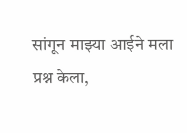सांगून माझ्या आईने मला प्रश्न केला,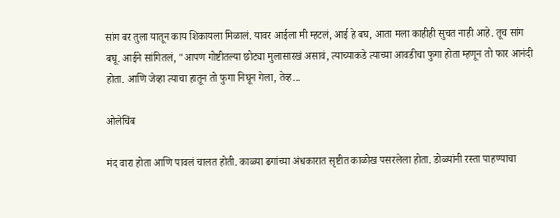सांग बर तुला यातून काय शिकायला मिळालं. यावर आईला मी म्हटलं, आई हे बघ, आता मला काहीही सुचत नाही आहे. तूच सांग बघू. आईने सांगितलं, "आपण गोष्टीतल्या छोट्या मुलासारखं असावं, त्याच्याकडे त्याच्या आवडीचा फुगा होता म्हणून तो फार आनंदी होता. आणि जेव्हा त्याचा हातून तो फुगा निघून गेला, तेव्ह...

ओलेचिंब

मंद वारा होता आणि पावलं चालत होती. काळ्या ढगांच्या अंधकारात सृष्टीत काळोख पसरलेला होता. डोळ्यांनी रस्ता पाहण्याचा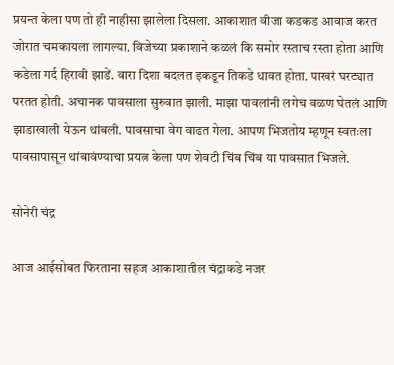प्रयन्त केला पण तो ही नाहीसा झालेला दिसला. आकाशात वीजा कडकड आवाज करत जोरात चमकायला लागल्या. विजेच्या प्रकाशाने कळलं कि समोर रस्ताच रस्ता होता आणि कडेला गर्द हिरावी झाडें. वारा दिशा बदलत इकडून तिकडे धावत होता. पाखरं घरट्यात परतत होती. अचानक पावसाला सुरुवात झाली. माझा पावलांनी लगेच वळण घेतलं आणि झाडाखाली येऊन थांबली. पावसाचा वेग वाढत गेला. आपण भिजतोय म्हणून स्वतःला पावसापासून थांबावंण्याचा प्रयत्न केला पण शेवटी चिंब चिंब या पावसात भिजले.

सोनेरी चंद्र

आज आईसोबत फिरताना सहज आकाशातील चंद्राकडे नजर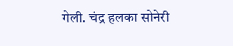गेली. चंद्र हलका सोनेरी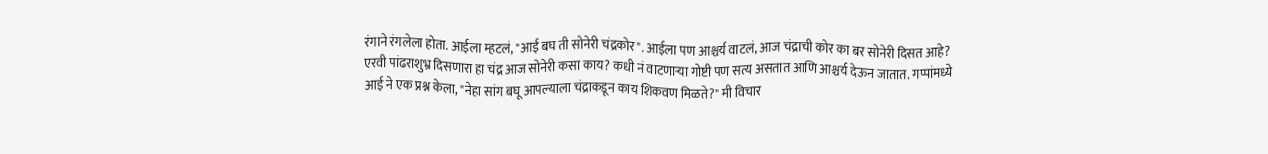रंगाने रंगलेला होता. आईला म्हटलं, "आई बघ ती सोनेरी चंद्रकोर". आईला पण आश्चर्य वाटलं, आज चंद्राची कोर का बर सोनेरी दिसत आहे? एरवी पांढराशुभ्र दिसणारा हा चंद्र आज सोनेरी कसा काय? कधी नं वाटणाऱ्या गोष्टी पण सत्य असतात आणि आश्चर्य देऊन जातात. गप्पांमध्ये आई ने एक प्रश्न केला, "नेहा सांग बघू आपल्याला चंद्राकडून काय शिकवण मिळते?" मी विचार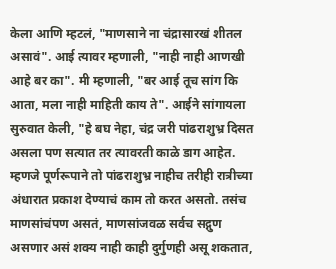केला आणि म्हटलं, "माणसाने ना चंद्रासारखं शीतल असावं". आई त्यावर म्हणाली, "नाही नाही आणखी आहे बर का". मी म्हणाली, "बर आई तूच सांग कि आता, मला नाही माहिती काय ते". आईने सांगायला सुरुवात केली, "हे बघ नेहा, चंद्र जरी पांढराशुभ्र दिसत असला पण सत्यात तर त्यावरती काळे डाग आहेत. म्हणजे पूर्णरूपाने तो पांढराशुभ्र नाहीच तरीही रात्रीच्या अंधारात प्रकाश देण्याचं काम तो करत असतो. तसंच माणसांचंपण असतं, माणसांजवळ सर्वच सद्गुण असणार असं शक्य नाही काही दुर्गुणही असू शकतात,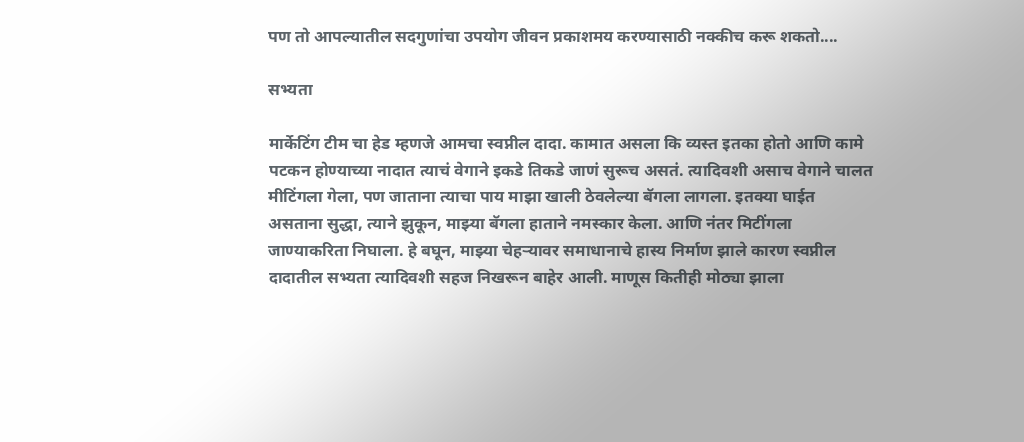पण तो आपल्यातील सदगुणांचा उपयोग जीवन प्रकाशमय करण्यासाठी नक्कीच करू शकतो....

सभ्यता

मार्केटिंग टीम चा हेड म्हणजे आमचा स्वप्नील दादा. कामात असला कि व्यस्त इतका होतो आणि कामे पटकन होण्याच्या नादात त्याचं वेगाने इकडे तिकडे जाणं सुरूच असतं. त्यादिवशी असाच वेगाने चालत मीटिंगला गेला, पण जाताना त्याचा पाय माझा खाली ठेवलेल्या बॅगला लागला. इतक्या घाईत असताना सुद्धा, त्याने झुकून, माझ्या बॅगला हाताने नमस्कार केला. आणि नंतर मिटींगला जाण्याकरिता निघाला. हे बघून, माझ्या चेहऱ्यावर समाधानाचे हास्य निर्माण झाले कारण स्वप्नील दादातील सभ्यता त्यादिवशी सहज निखरून बाहेर आली. माणूस कितीही मोठ्या झाला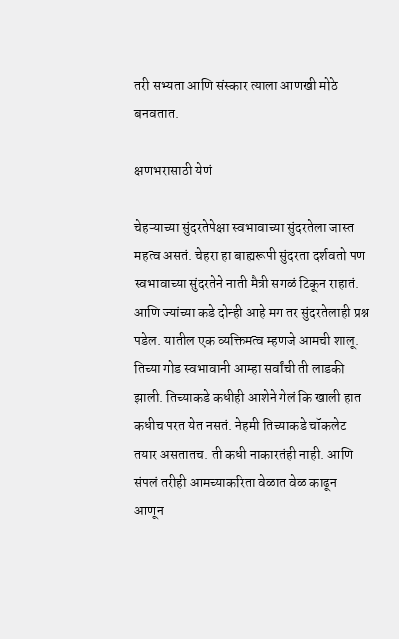तरी सभ्यता आणि संस्कार त्याला आणखी मोठे बनवतात.

क्षणभरासाठी येणं

चेहऱ्याच्या सुंदरतेपेक्षा स्वभावाच्या सुंदरतेला जास्त महत्व असतं. चेहरा हा बाह्यरूपी सुंदरता दर्शवतो पण स्वभावाच्या सुंदरतेने नाती मैत्री सगळं टिकून राहातं. आणि ज्यांच्या कडे दोन्ही आहे मग तर सुंदरतेलाही प्रश्न पडेल. यातील एक व्यक्तिमत्व म्हणजे आमची शालू. तिच्या गोड स्वभावानी आम्हा सर्वांची ती लाडकी झाली. तिच्याकडे कधीही आशेने गेलं कि खाली हात कधीच परत येत नसतं. नेहमी तिच्याकडे चॉकलेट तयार असतातच. ती कधी नाकारतंही नाही. आणि संपलं तरीही आमच्याकरिता वेळात वेळ काढून आणून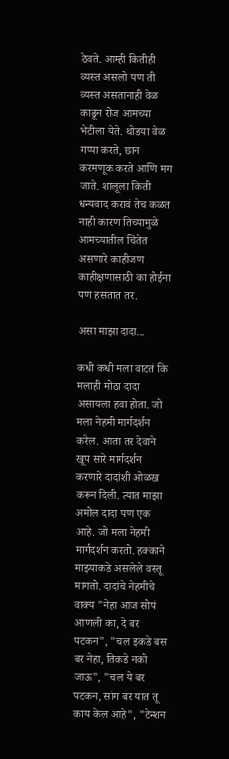ठेवते. आम्ही कितीही व्यस्त असलो पण ती व्यस्त असतानाही वेळ काढून रोज आमच्या भेटीला येते. थोडया वेळ गप्पा करते, छान करमणूक करते आणि मग जाते. शालूला किती धन्यवाद करावं तेच कळत नाही कारण तिच्यामुळे आमच्यातील चिंतेत असणारे काहीजण काहीक्षणासाठी का होईना पण हसतात तर.

असा माझा दादा...

कधी कधी मला वाटतं कि मलाही मोठा दादा असायला हवा होता. जो मला नेहमी मार्गदर्शन करेल. आता तर देवाने खूप सारे मार्गदर्शन करणारे दादांशी ओळख करून दिली. त्यात माझा अमोल दादा पण एक आहे. जो मला नेहमी मार्गदर्शन करतो. हक्काने माझ्याकडे असलेले वस्तू मागतो. दादांचे नेहमीचे वाक्य "नेहा आज सोपं आणली का, दे बर पटकन", "चल इकडे बस बर नेहा, तिकडे नको जाऊ", "चल ये बर पटकन, सांग बर यात तू काय केल आहे", "टेन्शन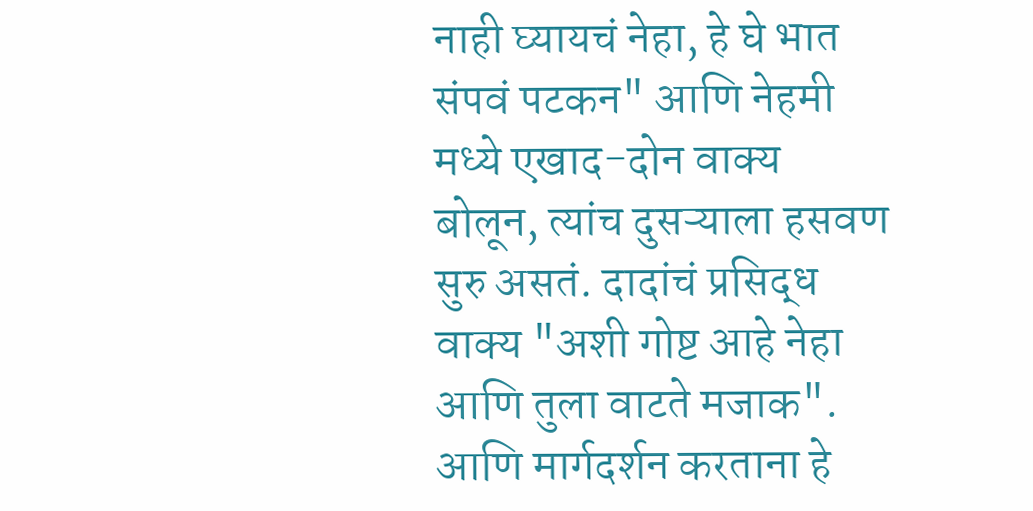नाही घ्यायचं नेहा, हे घे भात संपवं पटकन" आणि नेहमी मध्ये एखाद-दोन वाक्य बोलून, त्यांच दुसऱ्याला हसवण सुरु असतं. दादांचं प्रसिद्ध वाक्य "अशी गोष्ट आहे नेहा आणि तुला वाटते मजाक". आणि मार्गदर्शन करताना हे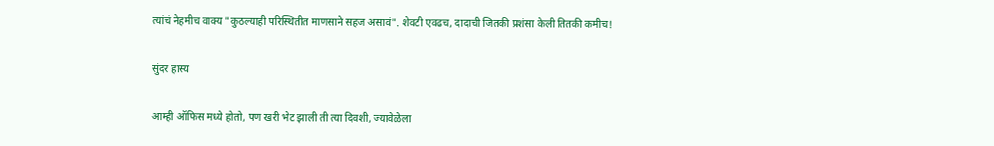त्यांचं नेहमीच वाक्य "कुठल्याही परिस्थितीत माणसाने सहज असावं". शेवटी एवढच, दादाची जितकी प्रशंसा केली तितकी कमीच!

सुंदर हास्य

आम्ही ऑफिस मध्ये होतो, पण खरी भेट झाली ती त्या दिवशी, ज्यावेळेला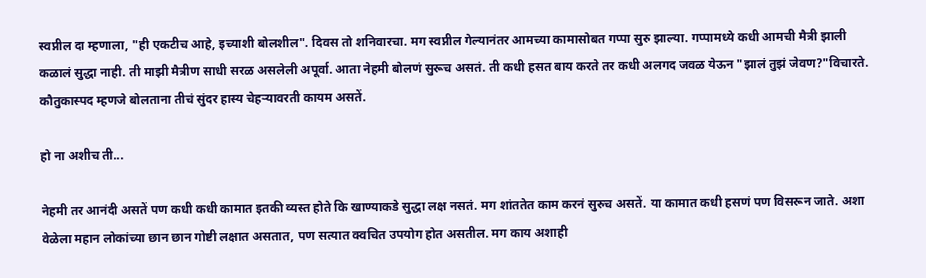स्वप्नील दा म्हणाला, "ही एकटीच आहे, इच्याशी बोलशील". दिवस तो शनिवारचा. मग स्वप्नील गेल्यानंतर आमच्या कामासोबत गप्पा सुरु झाल्या. गप्पामध्ये कधी आमची मैत्री झाली कळालं सुद्धा नाही. ती माझी मैत्रीण साधी सरळ असलेली अपूर्वा. आता नेहमी बोलणं सुरूच असतं. ती कधी हसत बाय करते तर कधी अलगद जवळ येऊन "झालं तुझं जेवण?"विचारते. कौतुकास्पद म्हणजे बोलताना तीचं सुंदर हास्य चेहऱ्यावरती कायम असतें.

हो ना अशीच ती...

नेहमी तर आनंदी असतें पण कधी कधी कामात इतकी व्यस्त होते कि खाण्याकडे सुद्धा लक्ष नसतं. मग शांततेत काम करनं सुरुच असतें. या कामात कधी हसणं पण विसरून जाते. अशा वेळेला महान लोकांच्या छान छान गोष्टी लक्षात असतात, पण सत्यात क्वचित उपयोग होत असतील. मग काय अशाही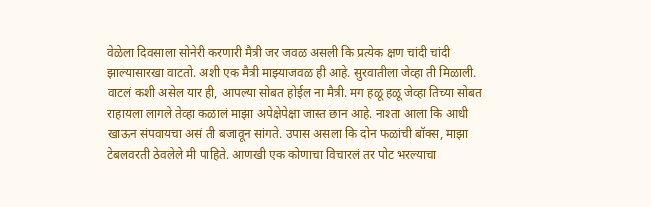वेळेला दिवसाला सोनेरी करणारी मैत्री जर जवळ असली कि प्रत्येक क्षण चांदी चांदी झाल्यासारखा वाटतो. अशी एक मैत्री माझ्याजवळ ही आहे. सुरवातीला जेव्हा ती मिळाली. वाटलं कशी असेल यार ही, आपल्या सोबत होईल ना मैत्री. मग हळू हळू जेव्हा तिच्या सोबत राहायला लागले तेव्हा कळालं माझा अपेक्षेपेक्षा जास्त छान आहे. नाश्ता आला कि आधी खाऊन संपवायचा असं ती बजावून सांगते. उपास असला कि दोन फळांची बॉक्स, माझा टेबलवरती ठेवलेले मी पाहिते. आणखी एक कोणाचा विचारलं तर पोट भरल्याचा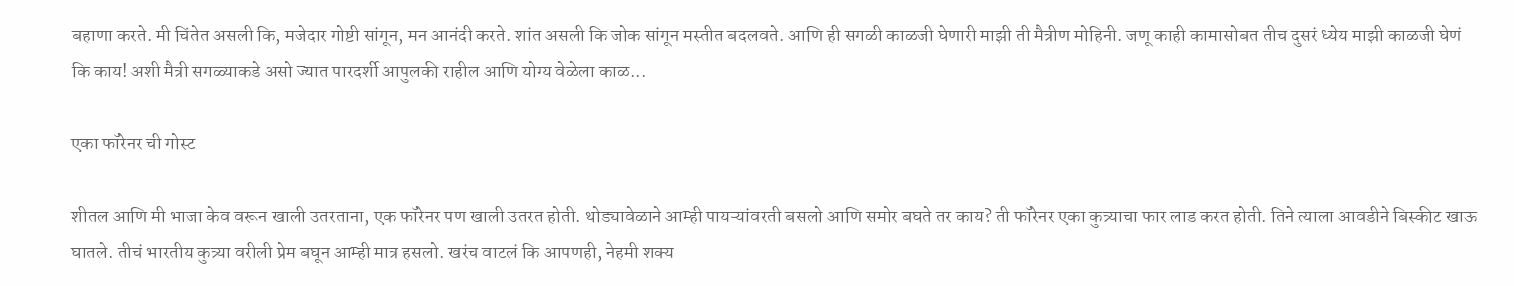बहाणा करते. मी चिंतेत असली कि, मजेदार गोष्टी सांगून, मन आनंदी करते. शांत असली कि जोक सांगून मस्तीत बदलवते. आणि ही सगळी काळजी घेणारी माझी ती मैत्रीण मोहिनी. जणू काही कामासोबत तीच दुसरं ध्येय माझी काळजी घेणं कि काय! अशी मैत्री सगळ्याकडे असो ज्यात पारदर्शी आपुलकी राहील आणि योग्य वेळेला काळ...

एका फॉरेनर ची गोस्ट

शीतल आणि मी भाजा केव वरून खाली उतरताना, एक फॉरेनर पण खाली उतरत होती. थोड्यावेळाने आम्ही पायऱ्यांवरती बसलो आणि समोर बघते तर काय? ती फॉरेनर एका कुत्र्याचा फार लाड करत होती. तिने त्याला आवडीने बिस्कीट खाऊ घातले. तीचं भारतीय कुत्र्या वरीली प्रेम बघून आम्ही मात्र हसलो. खरंच वाटलं कि आपणही, नेहमी शक्य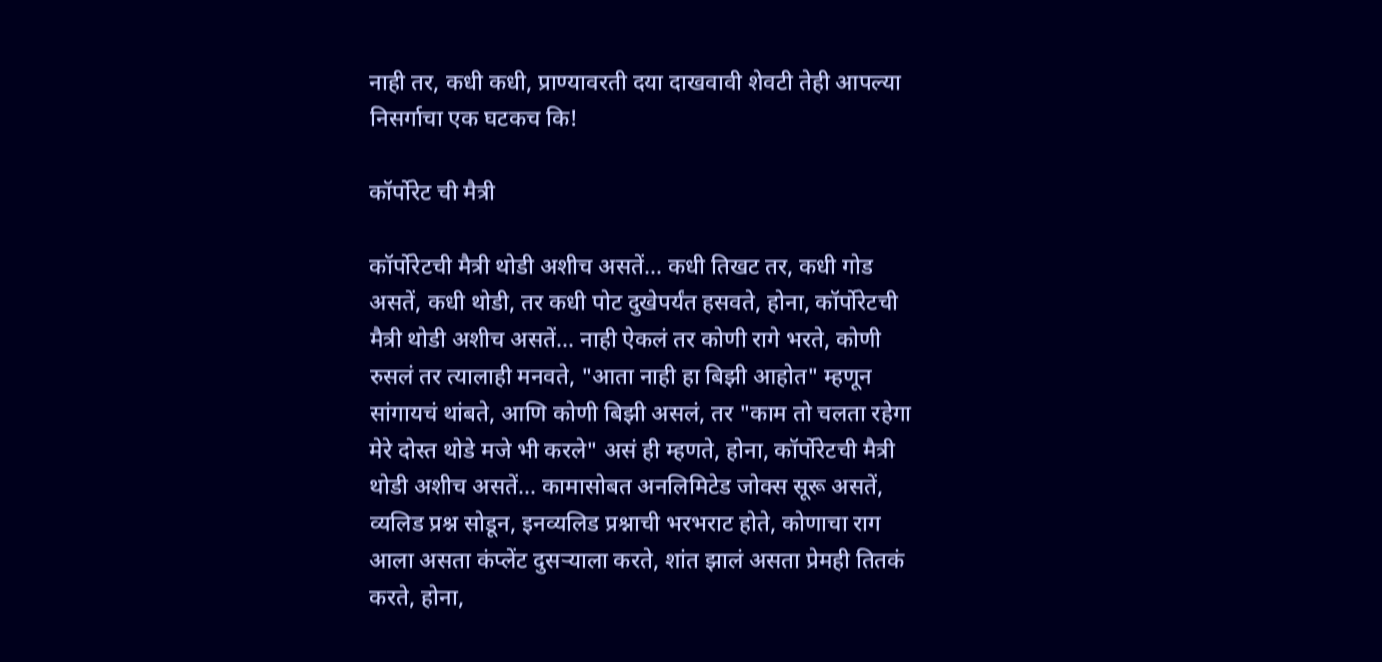नाही तर, कधी कधी, प्राण्यावरती दया दाखवावी शेवटी तेही आपल्या निसर्गाचा एक घटकच कि!

कॉर्पोरेट ची मैत्री

कॉर्पोरेटची मैत्री थोडी अशीच असतें... कधी तिखट तर, कधी गोड असतें, कधी थोडी, तर कधी पोट दुखेपर्यंत हसवते, होना, कॉर्पोरेटची मैत्री थोडी अशीच असतें... नाही ऐकलं तर कोणी रागे भरते, कोणी रुसलं तर त्यालाही मनवते, "आता नाही हा बिझी आहोत" म्हणून सांगायचं थांबते, आणि कोणी बिझी असलं, तर "काम तो चलता रहेगा मेरे दोस्त थोडे मजे भी करले" असं ही म्हणते, होना, कॉर्पोरेटची मैत्री थोडी अशीच असतें... कामासोबत अनलिमिटेड जोक्स सूरू असतें, व्यलिड प्रश्न सोडून, इनव्यलिड प्रश्नाची भरभराट होते, कोणाचा राग आला असता कंप्लेंट दुसऱ्याला करते, शांत झालं असता प्रेमही तितकं करते, होना,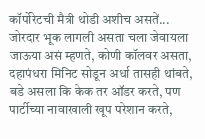कॉर्पोरेटची मैत्री थोडी अशीच असतें... जोरदार भूक लागली असता चला जेवायला जाऊया असं म्हणते, कोणी कॉलवर असता, दहापंधरा मिनिट सोडून अर्धा तासही थांबते, बडे असला कि केक तर ऑडर करते, पण पार्टीच्या नावाखाली खूप परेशान करते,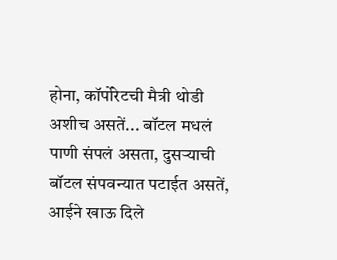होना, कॉर्पोरेटची मैत्री थोडी अशीच असतें... बॉटल मधलं पाणी संपलं असता, दुसऱ्याची बॉटल संपवन्यात पटाईत असतें, आईने खाऊ दिले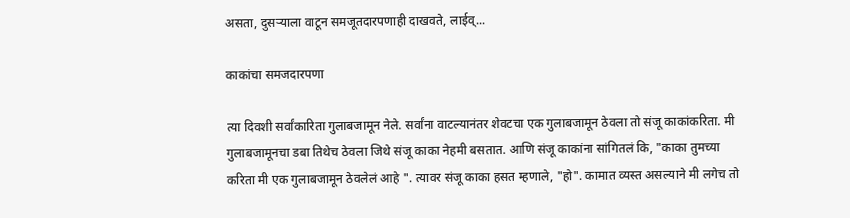असता, दुसऱ्याला वाटून समजूतदारपणाही दाखवते, लाईव्...

काकांचा समजदारपणा

त्या दिवशी सर्वांकारिता गुलाबजामून नेले. सर्वांना वाटल्यानंतर शेवटचा एक गुलाबजामून ठेवला तो संजू काकांकरिता. मी गुलाबजामूनचा डबा तिथेच ठेवला जिथे संजू काका नेहमी बसतात. आणि संजू काकांना सांगितलं कि, "काका तुमच्या करिता मी एक गुलाबजामून ठेवलेलं आहे ". त्यावर संजू काका हसत म्हणाले, "हो". कामात व्यस्त असल्याने मी लगेच तो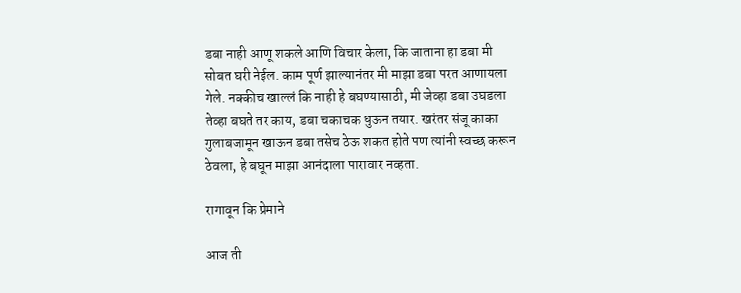डबा नाही आणू शकले आणि विचार केला, कि जाताना हा डबा मी सोबत घरी नेईल. काम पूर्ण झाल्यानंतर मी माझा डबा परत आणायला गेले. नक्कीच खाल्लं कि नाही हे बघण्यासाठी, मी जेव्हा डबा उघडला तेव्हा बघते तर काय, डबा चकाचक धुऊन तयार. खरंतर संजू काका गुलाबजामून खाऊन डबा तसेच ठेऊ शकत होते पण त्यांनी स्वच्छ करून ठेवला, हे बघून माझा आनंदाला पारावार नव्हता.

रागावून कि प्रेमाने

आज ती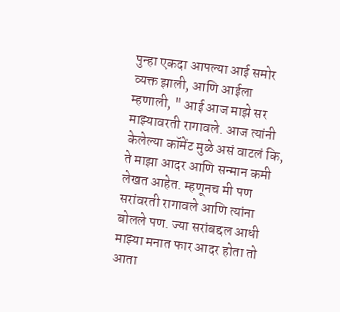पुन्हा एकदा आपल्या आई समोर व्यक्त झाली, आणि आईला म्हणाली, " आई आज माझे सर माझ्यावरती रागावले. आज त्यांनी केलेल्या कॉमेंट मुळे असं वाटलं कि, ते माझा आदर आणि सन्मान कमी लेखत आहेत. म्हणूनच मी पण सरांवरती रागावले आणि त्यांना बोलले पण. ज्या सरांबद्दल आधी माझ्या मनात फार आदर होता तो आता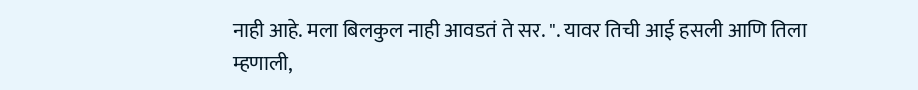नाही आहे. मला बिलकुल नाही आवडतं ते सर. ". यावर तिची आई हसली आणि तिला म्हणाली,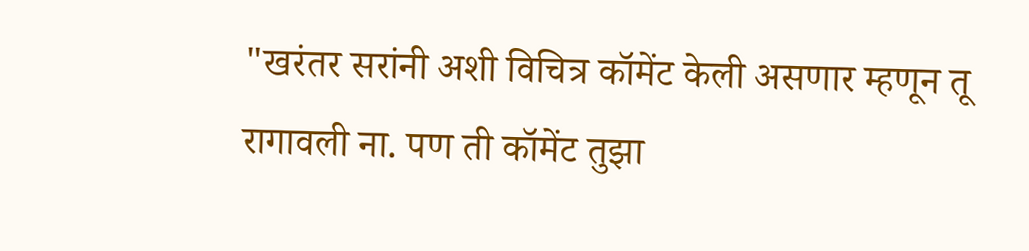"खरंतर सरांनी अशी विचित्र कॉमेंट केली असणार म्हणून तू रागावली ना. पण ती कॉमेंट तुझा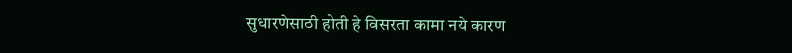सुधारणेसाठी होती हे विसरता कामा नये कारण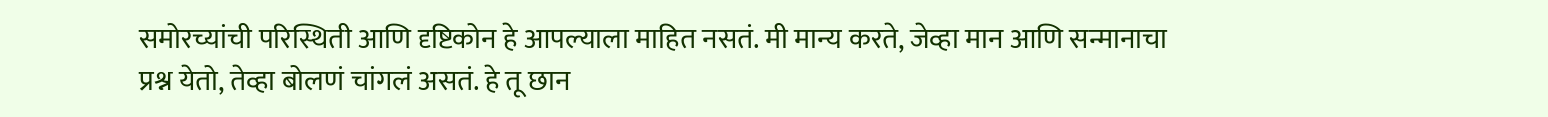समोरच्यांची परिस्थिती आणि दृष्टिकोन हे आपल्याला माहित नसतं. मी मान्य करते, जेव्हा मान आणि सन्मानाचा प्रश्न येतो, तेव्हा बोलणं चांगलं असतं. हे तू छान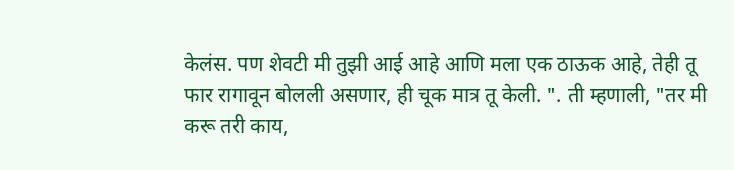केलंस. पण शेवटी मी तुझी आई आहे आणि मला एक ठाऊक आहे, तेही तू फार रागावून बोलली असणार, ही चूक मात्र तू केली. ". ती म्हणाली, "तर मी करू तरी काय,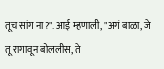तूच सांग ना?". आई म्हणाली, "अगं बाळा, जे तू रागावून बोललीस, ते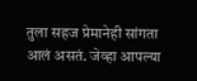तुला सहज प्रेमानेही सांगता आलं असतं. जेव्हा आपल्या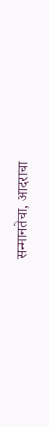सन्मानतेचा, आदराचा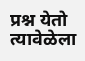प्रश्न येतो त्यावेळेला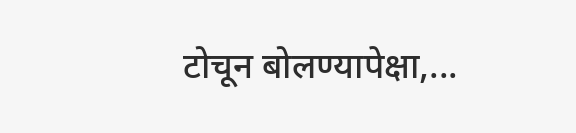टोचून बोलण्यापेक्षा,...